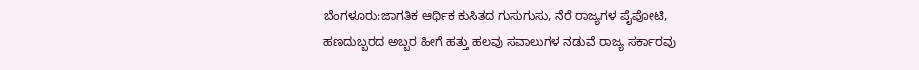ಬೆಂಗಳೂರು:ಜಾಗತಿಕ ಆರ್ಥಿಕ ಕುಸಿತದ ಗುಸುಗುಸು, ನೆರೆ ರಾಜ್ಯಗಳ ಪೈಪೋಟಿ, ಹಣದುಬ್ಬರದ ಅಬ್ಬರ ಹೀಗೆ ಹತ್ತು ಹಲವು ಸವಾಲುಗಳ ನಡುವೆ ರಾಜ್ಯ ಸರ್ಕಾರವು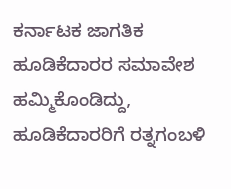ಕರ್ನಾಟಕ ಜಾಗತಿಕ ಹೂಡಿಕೆದಾರರ ಸಮಾವೇಶ ಹಮ್ಮಿಕೊಂಡಿದ್ದು, ಹೂಡಿಕೆದಾರರಿಗೆ ರತ್ನಗಂಬಳಿ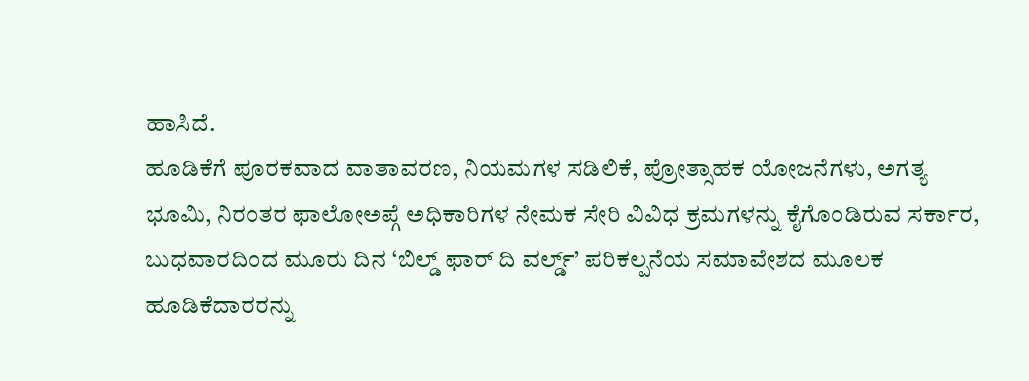ಹಾಸಿದೆ.
ಹೂಡಿಕೆಗೆ ಪೂರಕವಾದ ವಾತಾವರಣ, ನಿಯಮಗಳ ಸಡಿಲಿಕೆ, ಪ್ರೋತ್ಸಾಹಕ ಯೋಜನೆಗಳು, ಅಗತ್ಯ ಭೂಮಿ, ನಿರಂತರ ಫಾಲೋಅಪ್ಗೆ ಅಧಿಕಾರಿಗಳ ನೇಮಕ ಸೇರಿ ವಿವಿಧ ಕ್ರಮಗಳನ್ನು ಕೈಗೊಂಡಿರುವ ಸರ್ಕಾರ, ಬುಧವಾರದಿಂದ ಮೂರು ದಿನ ‘ಬಿಲ್ಡ್ ಫಾರ್ ದಿ ವರ್ಲ್ಡ್’ ಪರಿಕಲ್ಪನೆಯ ಸಮಾವೇಶದ ಮೂಲಕ ಹೂಡಿಕೆದಾರರನ್ನು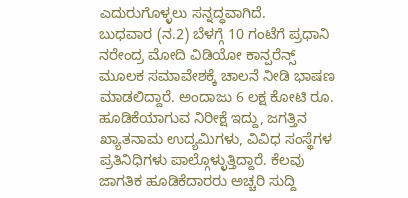ಎದುರುಗೊಳ್ಳಲು ಸನ್ನದ್ಧವಾಗಿದೆ.
ಬುಧವಾರ (ನ.2) ಬೆಳಗ್ಗೆ 10 ಗಂಟೆಗೆ ಪ್ರಧಾನಿ ನರೇಂದ್ರ ಮೋದಿ ವಿಡಿಯೋ ಕಾನ್ಪರೆನ್ಸ್ ಮೂಲಕ ಸಮಾವೇಶಕ್ಕೆ ಚಾಲನೆ ನೀಡಿ ಭಾಷಣ ಮಾಡಲಿದ್ದಾರೆ. ಅಂದಾಜು 6 ಲಕ್ಷ ಕೋಟಿ ರೂ. ಹೂಡಿಕೆಯಾಗುವ ನಿರೀಕ್ಷೆ ಇದ್ದು, ಜಗತ್ತಿನ ಖ್ಯಾತನಾಮ ಉದ್ಯಮಿಗಳು, ವಿವಿಧ ಸಂಸ್ಥೆಗಳ ಪ್ರತಿನಿಧಿಗಳು ಪಾಲ್ಗೊಳ್ಳುತ್ತಿದ್ದಾರೆ. ಕೆಲವು ಜಾಗತಿಕ ಹೂಡಿಕೆದಾರರು ಅಚ್ಚರಿ ಸುದ್ದಿ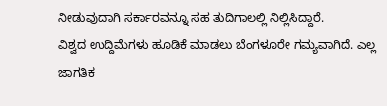ನೀಡುವುದಾಗಿ ಸರ್ಕಾರವನ್ನೂ ಸಹ ತುದಿಗಾಲಲ್ಲಿ ನಿಲ್ಲಿಸಿದ್ದಾರೆ.
ವಿಶ್ವದ ಉದ್ದಿಮೆಗಳು ಹೂಡಿಕೆ ಮಾಡಲು ಬೆಂಗಳೂರೇ ಗಮ್ಯವಾಗಿದೆ. ಎಲ್ಲ ಜಾಗತಿಕ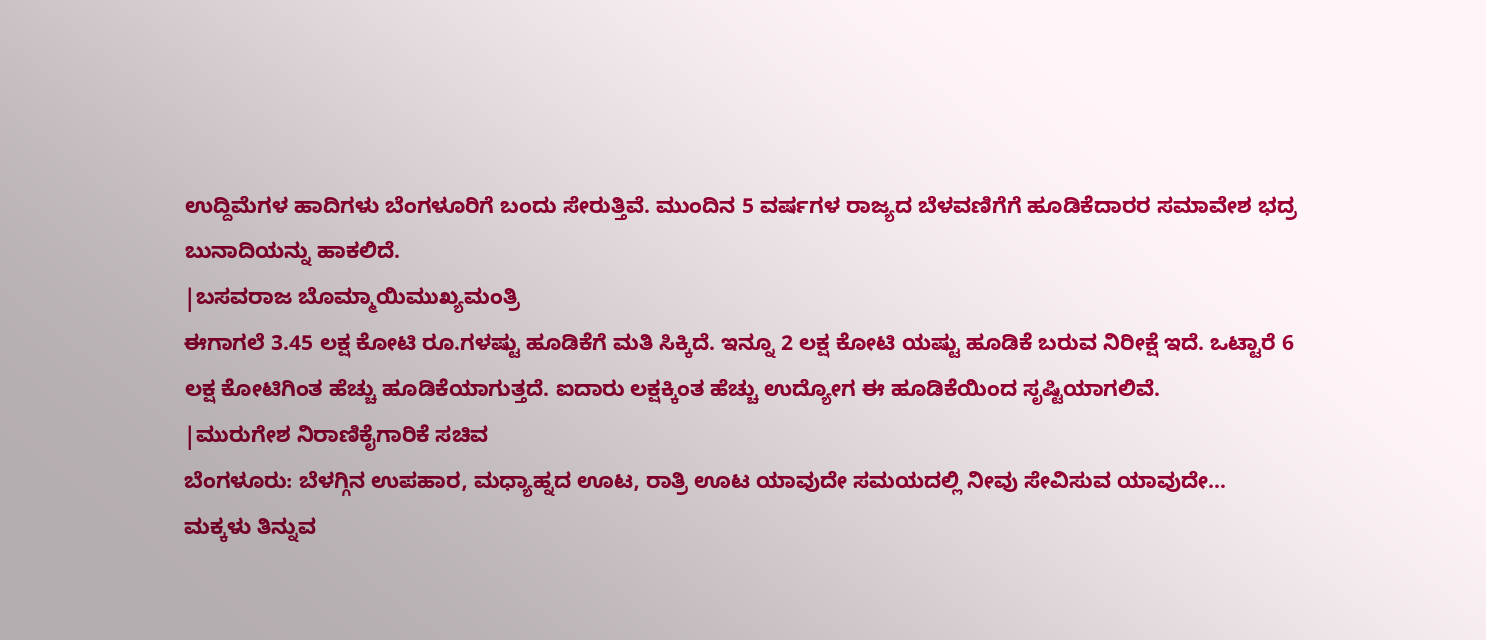ಉದ್ದಿಮೆಗಳ ಹಾದಿಗಳು ಬೆಂಗಳೂರಿಗೆ ಬಂದು ಸೇರುತ್ತಿವೆ. ಮುಂದಿನ 5 ವರ್ಷಗಳ ರಾಜ್ಯದ ಬೆಳವಣಿಗೆಗೆ ಹೂಡಿಕೆದಾರರ ಸಮಾವೇಶ ಭದ್ರ ಬುನಾದಿಯನ್ನು ಹಾಕಲಿದೆ.
|ಬಸವರಾಜ ಬೊಮ್ಮಾಯಿಮುಖ್ಯಮಂತ್ರಿ
ಈಗಾಗಲೆ 3.45 ಲಕ್ಷ ಕೋಟಿ ರೂ.ಗಳಷ್ಟು ಹೂಡಿಕೆಗೆ ಮತಿ ಸಿಕ್ಕಿದೆ. ಇನ್ನೂ 2 ಲಕ್ಷ ಕೋಟಿ ಯಷ್ಟು ಹೂಡಿಕೆ ಬರುವ ನಿರೀಕ್ಷೆ ಇದೆ. ಒಟ್ಟಾರೆ 6 ಲಕ್ಷ ಕೋಟಿಗಿಂತ ಹೆಚ್ಚು ಹೂಡಿಕೆಯಾಗುತ್ತದೆ. ಐದಾರು ಲಕ್ಷಕ್ಕಿಂತ ಹೆಚ್ಚು ಉದ್ಯೋಗ ಈ ಹೂಡಿಕೆಯಿಂದ ಸೃಷ್ಟಿಯಾಗಲಿವೆ.
|ಮುರುಗೇಶ ನಿರಾಣಿಕೈಗಾರಿಕೆ ಸಚಿವ
ಬೆಂಗಳೂರು: ಬೆಳಗ್ಗಿನ ಉಪಹಾರ, ಮಧ್ಯಾಹ್ನದ ಊಟ, ರಾತ್ರಿ ಊಟ ಯಾವುದೇ ಸಮಯದಲ್ಲಿ ನೀವು ಸೇವಿಸುವ ಯಾವುದೇ…
ಮಕ್ಕಳು ತಿನ್ನುವ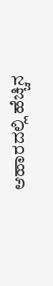ಆಹಾರದಲ್ಲಿ ಹೆಚ್ಚಿನ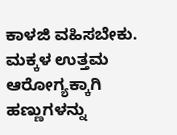ಕಾಳಜಿ ವಹಿಸಬೇಕು. ಮಕ್ಕಳ ಉತ್ತಮ ಆರೋಗ್ಯಕ್ಕಾಗಿ ಹಣ್ಣುಗಳನ್ನು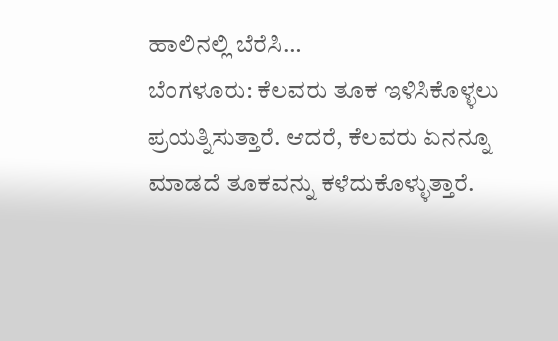ಹಾಲಿನಲ್ಲಿ ಬೆರೆಸಿ…
ಬೆಂಗಳೂರು: ಕೆಲವರು ತೂಕ ಇಳಿಸಿಕೊಳ್ಳಲು ಪ್ರಯತ್ನಿಸುತ್ತಾರೆ. ಆದರೆ, ಕೆಲವರು ಏನನ್ನೂ ಮಾಡದೆ ತೂಕವನ್ನು ಕಳೆದುಕೊಳ್ಳುತ್ತಾರೆ.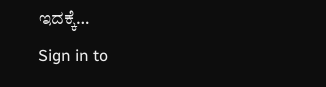ಇದಕ್ಕೆ…
Sign in to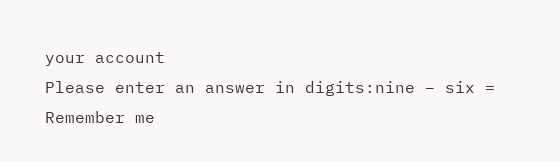your account
Please enter an answer in digits:nine − six =
Remember me